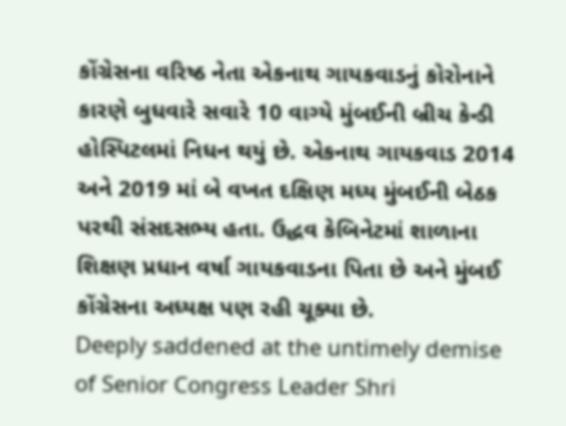કોંગ્રેસના વરિષ્ઠ નેતા એકનાથ ગાયકવાડનું કોરોનાને કારણે બુધવારે સવારે 10 વાગ્યે મુંબઈની બ્રીચ કેન્ડી હોસ્પિટલમાં નિધન થયું છે. એકનાથ ગાયકવાડ 2014 અને 2019 માં બે વખત દક્ષિણ મધ્ય મુંબઈની બેઠક પરથી સંસદસભ્ય હતા. ઉદ્ધવ કેબિનેટમાં શાળાના શિક્ષણ પ્રધાન વર્ષા ગાયકવાડના પિતા છે અને મુંબઈ કોંગ્રેસના અધ્યક્ષ પણ રહી ચૂક્યા છે.
Deeply saddened at the untimely demise of Senior Congress Leader Shri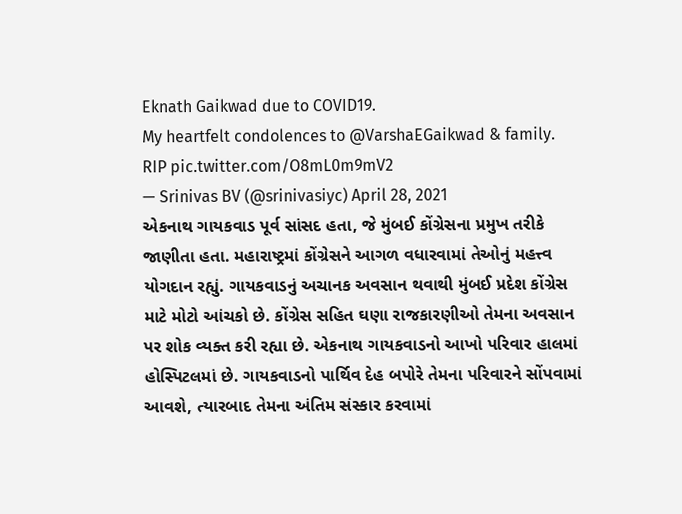Eknath Gaikwad due to COVID19.
My heartfelt condolences to @VarshaEGaikwad & family. RIP pic.twitter.com/O8mL0m9mV2
— Srinivas BV (@srinivasiyc) April 28, 2021
એકનાથ ગાયકવાડ પૂર્વ સાંસદ હતા, જે મુંબઈ કોંગ્રેસના પ્રમુખ તરીકે જાણીતા હતા. મહારાષ્ટ્રમાં કોંગ્રેસને આગળ વધારવામાં તેઓનું મહત્ત્વ યોગદાન રહ્યું. ગાયકવાડનું અચાનક અવસાન થવાથી મુંબઈ પ્રદેશ કોંગ્રેસ માટે મોટો આંચકો છે. કોંગ્રેસ સહિત ઘણા રાજકારણીઓ તેમના અવસાન પર શોક વ્યક્ત કરી રહ્યા છે. એકનાથ ગાયકવાડનો આખો પરિવાર હાલમાં હોસ્પિટલમાં છે. ગાયકવાડનો પાર્થિવ દેહ બપોરે તેમના પરિવારને સોંપવામાં આવશે, ત્યારબાદ તેમના અંતિમ સંસ્કાર કરવામાં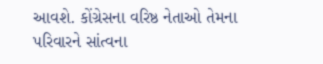આવશે. કોંગ્રેસના વરિષ્ઠ નેતાઓ તેમના પરિવારને સાંત્વના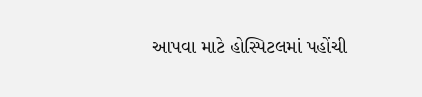આપવા માટે હોસ્પિટલમાં પહોંચી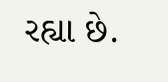રહ્યા છે.